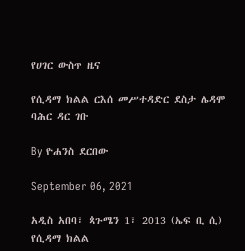የሀገር ውስጥ ዜና

የሲዳማ ክልል ርእሰ መሥተዳድር ደስታ ሌዳሞ ባሕር ዳር ገቡ

By ዮሐንስ ደርበው

September 06, 2021

አዲስ አበባ፣ ጳጉሜን 1፣ 2013 (ኤፍ ቢ ሲ) የሲዳማ ክልል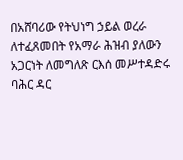በአሸባሪው የትህነግ ኃይል ወረራ ለተፈጸመበት የአማራ ሕዝብ ያለውን አጋርነት ለመግለጽ ርእሰ መሥተዳድሩ ባሕር ዳር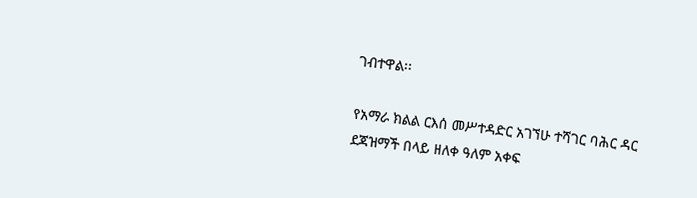ገብተዋል፡፡

የአማራ ክልል ርእሰ መሥተዳድር አገኘሁ ተሻገር ባሕር ዳር ደጃዝማች በላይ ዘለቀ ዓለም አቀፍ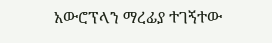አውሮፕላን ማረፊያ ተገኝተው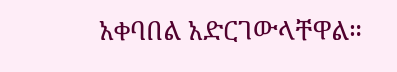አቀባበል አድርገውላቸዋል።